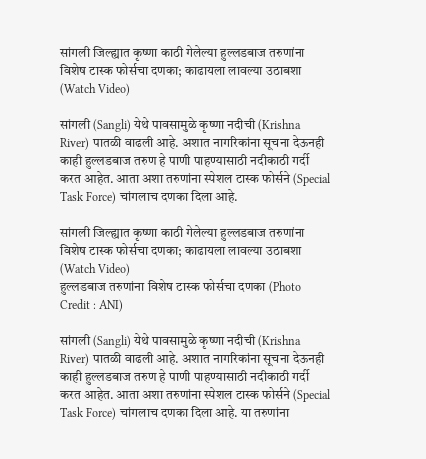सांगली जिल्ह्यात कृष्णा काठी गेलेल्या हुल्लडबाज तरुणांना विशेष टास्क फोर्सचा दणका; काढायला लावल्या उठाबशा (Watch Video)

सांगली (Sangli) येथे पावसामुळे कृष्णा नदीची (Krishna River) पातळी वाढली आहे. अशात नागरिकांना सूचना देऊनही काही हुल्लडबाज तरुण हे पाणी पाहण्यासाठी नदीकाठी गर्दी करत आहेत. आता अशा तरुणांना स्पेशल टास्क फोर्सने (Special Task Force) चांगलाच दणका दिला आहे.

सांगली जिल्ह्यात कृष्णा काठी गेलेल्या हुल्लडबाज तरुणांना विशेष टास्क फोर्सचा दणका; काढायला लावल्या उठाबशा (Watch Video)
हुल्लडबाज तरुणांना विशेष टास्क फोर्सचा दणका (Photo Credit : ANI)

सांगली (Sangli) येथे पावसामुळे कृष्णा नदीची (Krishna River) पातळी वाढली आहे. अशात नागरिकांना सूचना देऊनही काही हुल्लडबाज तरुण हे पाणी पाहण्यासाठी नदीकाठी गर्दी करत आहेत. आता अशा तरुणांना स्पेशल टास्क फोर्सने (Special Task Force) चांगलाच दणका दिला आहे. या तरुणांना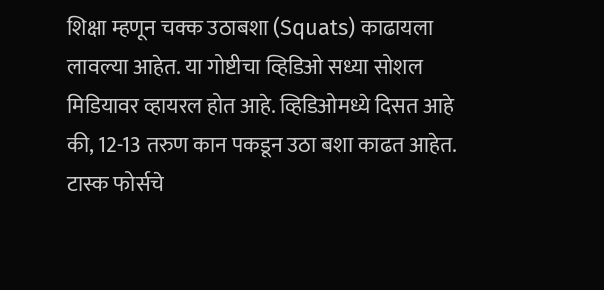शिक्षा म्हणून चक्क उठाबशा (Squats) काढायला लावल्या आहेत. या गोष्टीचा व्हिडिओ सध्या सोशल मिडियावर व्हायरल होत आहे. व्हिडिओमध्ये दिसत आहे की, 12-13 तरुण कान पकडून उठा बशा काढत आहेत. टास्क फोर्सचे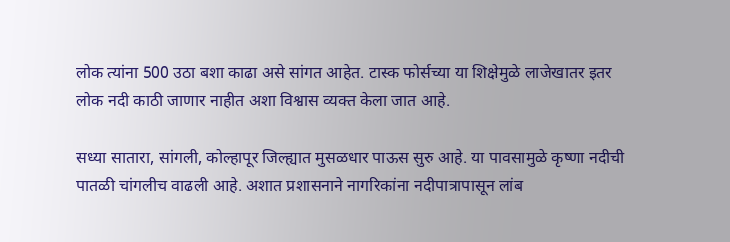लोक त्यांना 500 उठा बशा काढा असे सांगत आहेत. टास्क फोर्सच्या या शिक्षेमुळे लाजेखातर इतर लोक नदी काठी जाणार नाहीत अशा विश्वास व्यक्त केला जात आहे.

सध्या सातारा, सांगली, कोल्हापूर जिल्ह्यात मुसळधार पाऊस सुरु आहे. या पावसामुळे कृष्णा नदीची पातळी चांगलीच वाढली आहे. अशात प्रशासनाने नागरिकांना नदीपात्रापासून लांब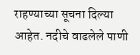राहण्याच्या सूचना दिल्या आहेत. नदीचे वाढलेले पाणी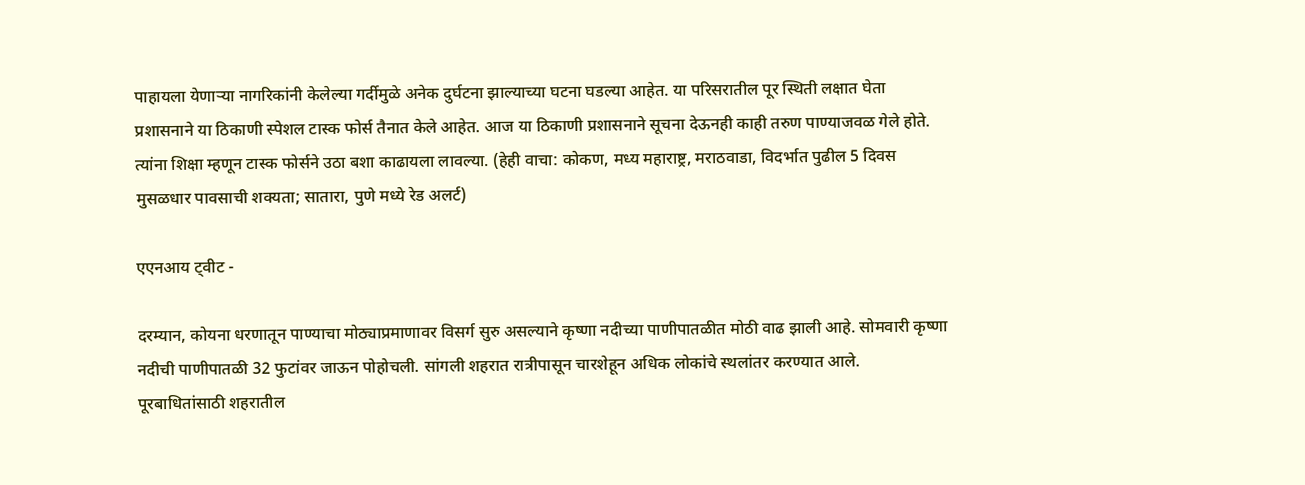पाहायला येणाऱ्या नागरिकांनी केलेल्या गर्दीमुळे अनेक दुर्घटना झाल्याच्या घटना घडल्या आहेत. या परिसरातील पूर स्थिती लक्षात घेता प्रशासनाने या ठिकाणी स्पेशल टास्क फोर्स तैनात केले आहेत. आज या ठिकाणी प्रशासनाने सूचना देऊनही काही तरुण पाण्याजवळ गेले होते. त्यांना शिक्षा म्हणून टास्क फोर्सने उठा बशा काढायला लावल्या. (हेही वाचा: कोकण, मध्य महाराष्ट्र, मराठवाडा, विदर्भात पुढील 5 दिवस मुसळधार पावसाची शक्यता; सातारा, पुणे मध्ये रेड अलर्ट)

एएनआय ट्वीट -

दरम्यान, कोयना धरणातून पाण्याचा मोठ्याप्रमाणावर विसर्ग सुरु असल्याने कृष्णा नदीच्या पाणीपातळीत मोठी वाढ झाली आहे. सोमवारी कृष्णा नदीची पाणीपातळी 32 फुटांवर जाऊन पोहोचली. सांगली शहरात रात्रीपासून चारशेहून अधिक लोकांचे स्थलांतर करण्यात आले. पूरबाधितांसाठी शहरातील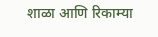शाळा आणि रिकाम्या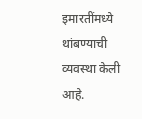इमारतींमध्ये थांबण्याची व्यवस्था केली आहे.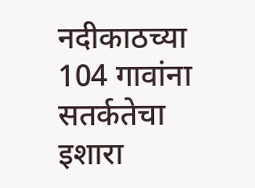नदीकाठच्या 104 गावांना सतर्कतेचा इशारा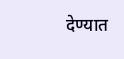देण्यात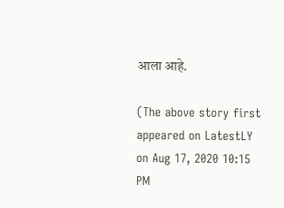आला आहे.

(The above story first appeared on LatestLY on Aug 17, 2020 10:15 PM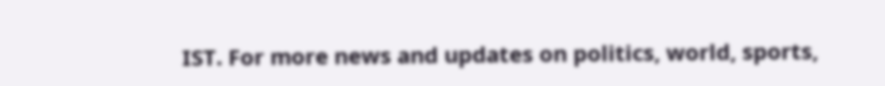IST. For more news and updates on politics, world, sports,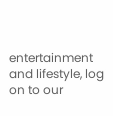entertainment and lifestyle, log on to our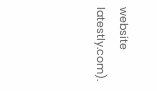website latestly.com).